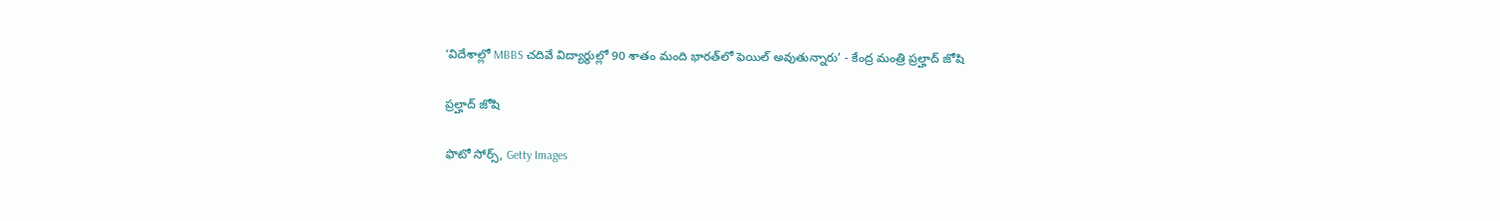‘విదేశాల్లో MBBS చదివే విద్యార్థుల్లో 90 శాతం మంది భారత్‌లో ఫెయిల్ అవుతున్నారు’ - కేంద్ర మంత్రి ప్రల్హాద్ జోషి

ప్రల్హాద్ జోషి

ఫొటో సోర్స్, Getty Images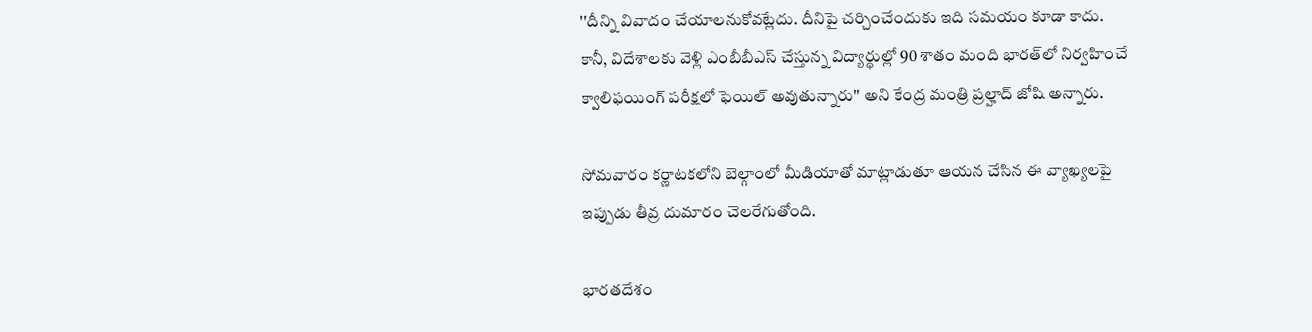''దీన్ని వివాదం చేయాలనుకోవట్లేదు. దీనిపై చర్చించేందుకు ఇది సమయం కూడా కాదు. కానీ, విదేశాలకు వెళ్లి ఎంబీబీఎస్ చేస్తున్న విద్యార్థుల్లో 90 శాతం మంది భారత్‌లో నిర్వహించే క్వాలిఫయింగ్ పరీక్షలో ఫెయిల్ అవుతున్నారు'' అని కేంద్ర మంత్రి ప్రల్హాద్ జోషి అన్నారు.

సోమవారం కర్ణాటకలోని బెల్గాంలో మీడియాతో మాట్లాడుతూ ఆయన చేసిన ఈ వ్యాఖ్యలపై ఇప్పుడు తీవ్ర దుమారం చెలరేగుతోంది.

భారతదేశం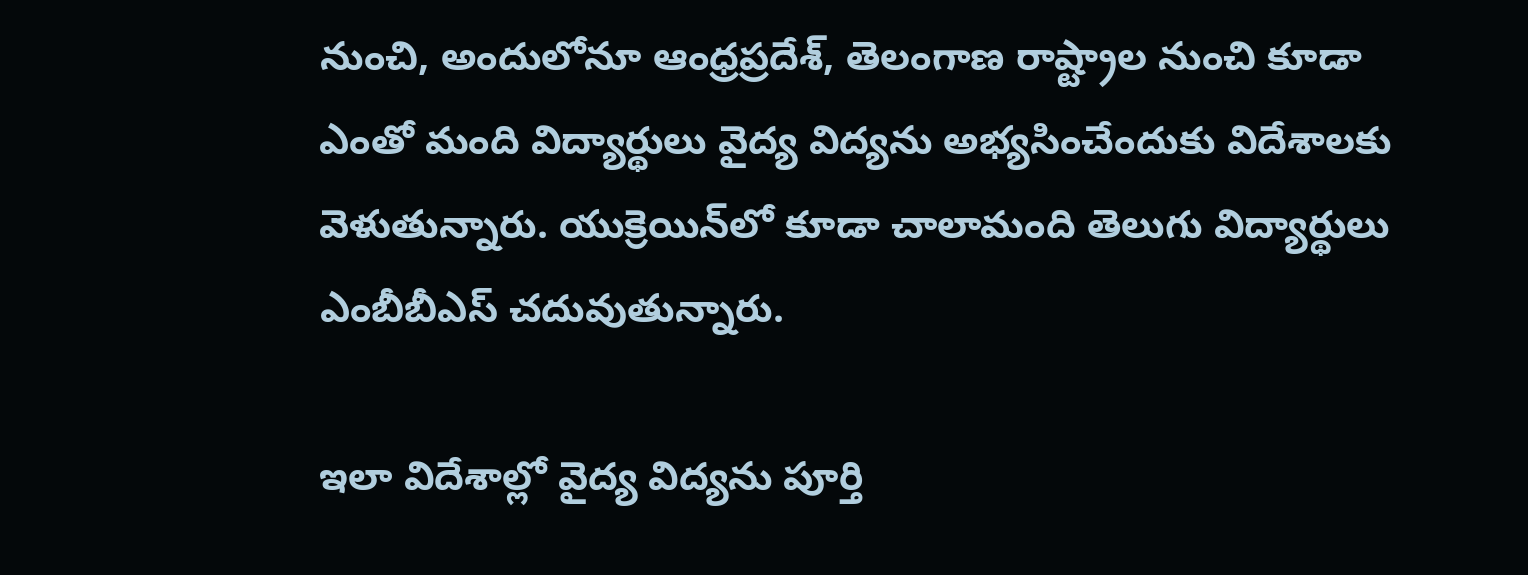నుంచి, అందులోనూ ఆంధ్రప్రదేశ్, తెలంగాణ రాష్ట్రాల నుంచి కూడా ఎంతో మంది విద్యార్థులు వైద్య విద్యను అభ్యసించేందుకు విదేశాలకు వెళుతున్నారు. యుక్రెయిన్‌లో కూడా చాలామంది తెలుగు విద్యార్థులు ఎంబీబీఎస్ చదువుతున్నారు.

ఇలా విదేశాల్లో వైద్య విద్యను పూర్తి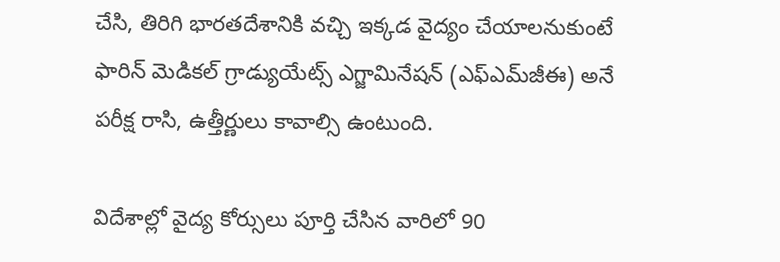చేసి, తిరిగి భారతదేశానికి వచ్చి ఇక్కడ వైద్యం చేయాలనుకుంటే ఫారిన్ మెడికల్ గ్రాడ్యుయేట్స్ ఎగ్జామినేషన్ (ఎఫ్‌ఎమ్‌జీఈ) అనే పరీక్ష రాసి, ఉత్తీర్ణులు కావాల్సి ఉంటుంది.

విదేశాల్లో వైద్య కోర్సులు పూర్తి చేసిన వారిలో 90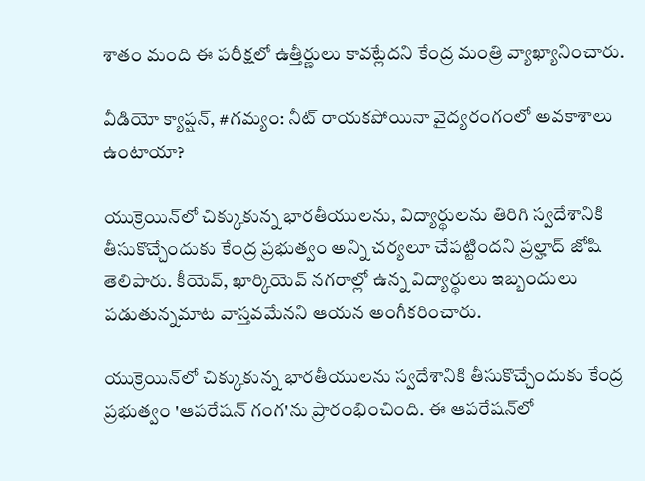శాతం మంది ఈ పరీక్షలో ఉత్తీర్ణులు కావట్లేదని కేంద్ర మంత్రి వ్యాఖ్యానించారు.

వీడియో క్యాప్షన్, #గమ్యం: నీట్ రాయకపోయినా వైద్యరంగంలో అవకాశాలు ఉంటాయా?

యుక్రెయిన్‌లో చిక్కుకున్న భారతీయులను, విద్యార్థులను తిరిగి స్వదేశానికి తీసుకొచ్చేందుకు కేంద్ర ప్రభుత్వం అన్ని చర్యలూ చేపట్టిందని ప్రల్హాద్ జోషి తెలిపారు. కీయెవ్, ఖార్కియెవ్‌ నగరాల్లో ఉన్న విద్యార్థులు ఇబ్బందులు పడుతున్నమాట వాస్తవమేనని ఆయన అంగీకరించారు.

యుక్రెయిన్‌లో చిక్కుకున్న భారతీయులను స్వదేశానికి తీసుకొచ్చేందుకు కేంద్ర ప్రభుత్వం 'ఆపరేషన్ గంగ'ను ప్రారంభించింది. ఈ ఆపరేషన్‌లో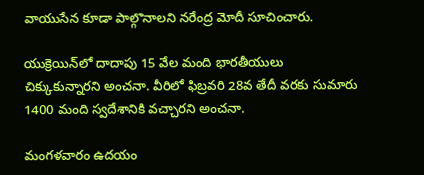వాయుసేన కూడా పాల్గొనాలని నరేంద్ర మోదీ సూచించారు.

యుక్రెయిన్‌లో దాదాపు 15 వేల మంది భారతీయులు చిక్కుకున్నారని అంచనా. వీరిలో ఫిబ్రవరి 28వ తేదీ వరకు సుమారు 1400 మంది స్వదేశానికి వచ్చారని అంచనా.

మంగళవారం ఉదయం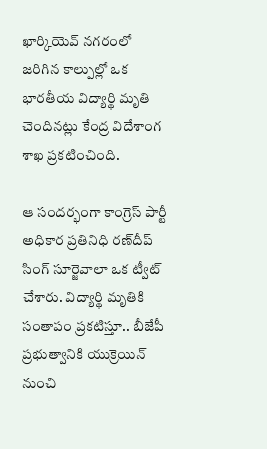ఖార్కియెవ్ నగరంలో జరిగిన కాల్పుల్లో ఒక భారతీయ విద్యార్థి మృతి చెందినట్లు కేంద్ర విదేశాంగ శాఖ ప్రకటించింది.

ఆ సందర్భంగా కాంగ్రెస్ పార్టీ అధికార ప్రతినిధి రణ్‌దీప్ సింగ్ సూర్జెవాలా ఒక ట్వీట్ చేశారు. విద్యార్థి మృతికి సంతాపం ప్రకటిస్తూ.. బీజేపీ ప్రభుత్వానికి యుక్రెయిన్ నుంచి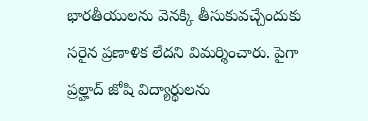భారతీయులను వెనక్కి తీసుకువచ్చేందుకు సరైన ప్రణాళిక లేదని విమర్శించారు. పైగా ప్రల్హాద్ జోషి విద్యార్థులను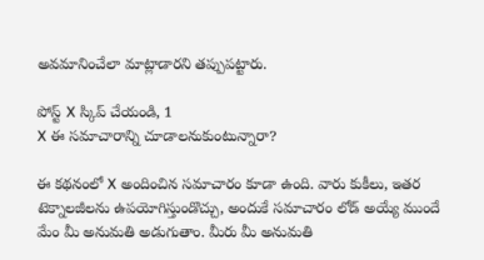అవమానించేలా మాట్లాడారని తప్పుపట్టారు.

పోస్ట్‌ X స్కిప్ చేయండి, 1
X ఈ సమాచారాన్ని చూడాలనుకుంటున్నారా?

ఈ కథనంలో X అందించిన సమాచారం కూడా ఉంది. వారు కుకీలు, ఇతర టెక్నాలజీలను ఉపయోగిస్తుండొచ్చు, అందుకే సమాచారం లోడ్ అయ్యే ముందే మేం మీ అనుమతి అడుగుతాం. మీరు మీ అనుమతి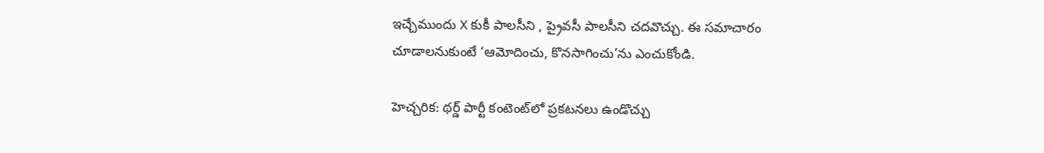ఇచ్చేముందు X కుకీ పాలసీని , ప్రైవసీ పాలసీని చదవొచ్చు. ఈ సమాచారం చూడాలనుకుంటే ‘ఆమోదించు, కొనసాగించు’ను ఎంచుకోండి.

హెచ్చరిక: థర్డ్ పార్టీ కంటెంట్‌లో ప్రకటనలు ఉండొచ్చు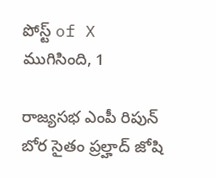పోస్ట్ of X ముగిసింది, 1

రాజ్యసభ ఎంపీ రిపున్ బోర సైతం ప్రల్హాద్ జోషి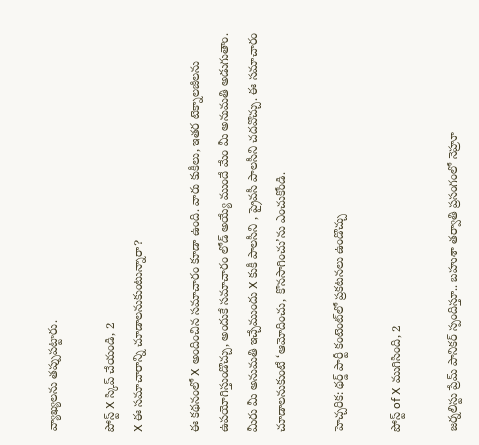వ్యాఖ్యలను తప్పుపట్టారు.

పోస్ట్‌ X స్కిప్ చేయండి, 2
X ఈ సమాచారాన్ని చూడాలనుకుంటున్నారా?

ఈ కథనంలో X అందించిన సమాచారం కూడా ఉంది. వారు కుకీలు, ఇతర టెక్నాలజీలను ఉపయోగిస్తుండొచ్చు, అందుకే సమాచారం లోడ్ అయ్యే ముందే మేం మీ అనుమతి అడుగుతాం. మీరు మీ అనుమతి ఇచ్చేముందు X కుకీ పాలసీని , ప్రైవసీ పాలసీని చదవొచ్చు. ఈ సమాచారం చూడాలనుకుంటే ‘ఆమోదించు, కొనసాగించు’ను ఎంచుకోండి.

హెచ్చరిక: థర్డ్ పార్టీ కంటెంట్‌లో ప్రకటనలు ఉండొచ్చు

పోస్ట్ of X ముగిసింది, 2

జర్నలిస్టు ప్రేమ్ పానికర్ స్పందిస్తూ.. బహుశా తర్వాతి ప్రసంగంలో నెహ్రూ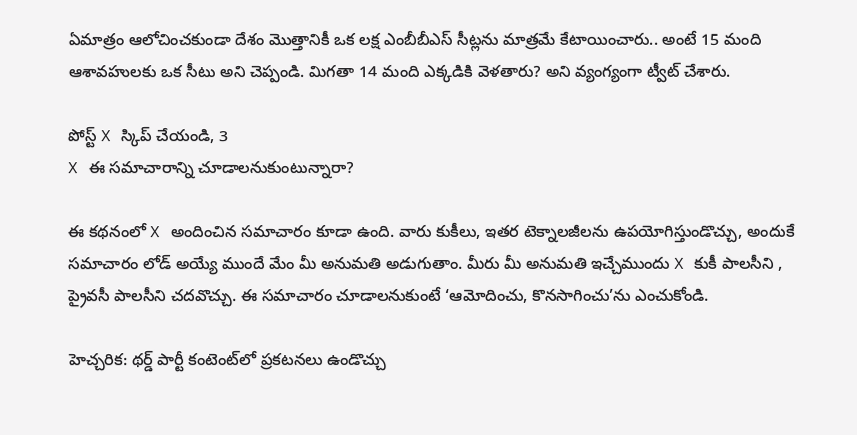ఏమాత్రం ఆలోచించకుండా దేశం మొత్తానికీ ఒక లక్ష ఎంబీబీఎస్ సీట్లను మాత్రమే కేటాయించారు.. అంటే 15 మంది ఆశావహులకు ఒక సీటు అని చెప్పండి. మిగతా 14 మంది ఎక్కడికి వెళతారు? అని వ్యంగ్యంగా ట్వీట్ చేశారు.

పోస్ట్‌ X స్కిప్ చేయండి, 3
X ఈ సమాచారాన్ని చూడాలనుకుంటున్నారా?

ఈ కథనంలో X అందించిన సమాచారం కూడా ఉంది. వారు కుకీలు, ఇతర టెక్నాలజీలను ఉపయోగిస్తుండొచ్చు, అందుకే సమాచారం లోడ్ అయ్యే ముందే మేం మీ అనుమతి అడుగుతాం. మీరు మీ అనుమతి ఇచ్చేముందు X కుకీ పాలసీని , ప్రైవసీ పాలసీని చదవొచ్చు. ఈ సమాచారం చూడాలనుకుంటే ‘ఆమోదించు, కొనసాగించు’ను ఎంచుకోండి.

హెచ్చరిక: థర్డ్ పార్టీ కంటెంట్‌లో ప్రకటనలు ఉండొచ్చు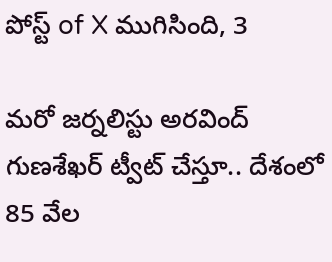పోస్ట్ of X ముగిసింది, 3

మరో జర్నలిస్టు అరవింద్ గుణశేఖర్ ట్వీట్ చేస్తూ.. దేశంలో 85 వేల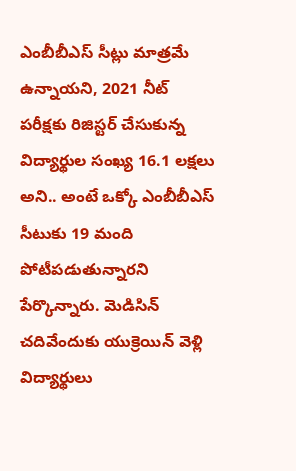ఎంబీబీఎస్ సీట్లు మాత్రమే ఉన్నాయని, 2021 నీట్ పరీక్షకు రిజిస్టర్ చేసుకున్న విద్యార్థుల సంఖ్య 16.1 లక్షలు అని.. అంటే ఒక్కో ఎంబీబీఎస్ సీటుకు 19 మంది పోటీపడుతున్నారని పేర్కొన్నారు. మెడిసిన్ చదివేందుకు యుక్రెయిన్ వెళ్లి విద్యార్థులు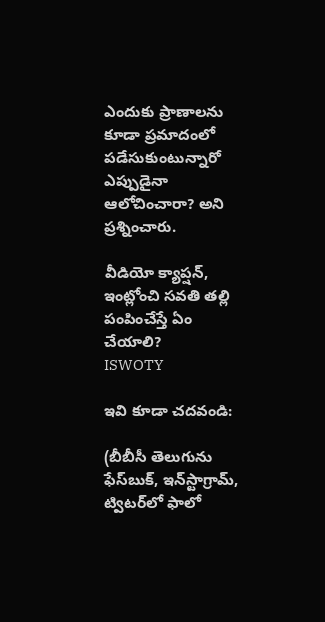ఎందుకు ప్రాణాలను కూడా ప్రమాదంలో పడేసుకుంటున్నారో ఎప్పుడైనా ఆలోచించారా? అని ప్రశ్నించారు.

వీడియో క్యాప్షన్, ఇంట్లోంచి సవతి తల్లి పంపించేస్తే ఏం చేయాలి?
ISWOTY

ఇవి కూడా చదవండి:

(బీబీసీ తెలుగును ఫేస్‌బుక్, ఇన్‌స్టాగ్రామ్‌, ట్విటర్‌లో ఫాలో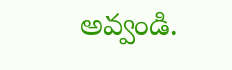అవ్వండి.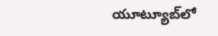యూట్యూబ్‌లో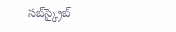సబ్‌స్క్రైబ్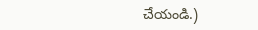చేయండి.)